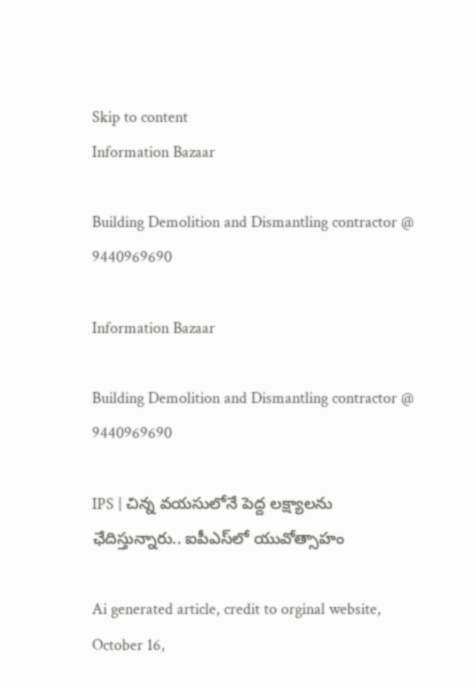Skip to content
Information Bazaar

Building Demolition and Dismantling contractor @ 9440969690

Information Bazaar

Building Demolition and Dismantling contractor @ 9440969690

IPS | చిన్న వయసులోనే పెద్ద లక్ష్యాలను ఛేదిస్తున్నారు.. ఐపీఎస్‌లో యువోత్సాహం

Ai generated article, credit to orginal website, October 16,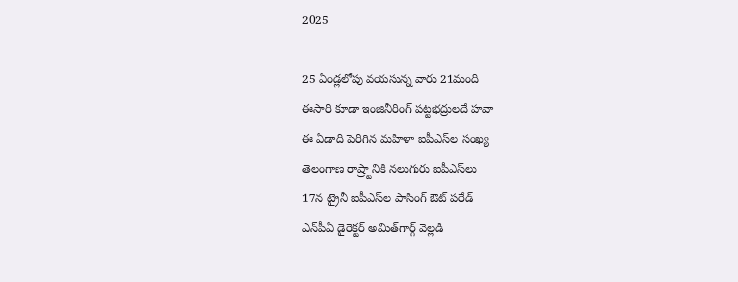2025

25 ఏండ్లలోపు వయసున్న వారు 21మంది
ఈసారి కూడా ఇంజినీరింగ్‌ పట్టభద్రులదే హవా
ఈ ఏడాది పెరిగిన మహిళా ఐపీఎస్‌ల సంఖ్య
తెలంగాణ రాష్ర్టానికి నలుగురు ఐపీఎస్‌లు
17న ట్రైనీ ఐపీఎస్‌ల పాసింగ్‌ ఔట్‌ పరేడ్‌
ఎన్‌పీఏ డైరెక్టర్‌ అమిత్‌గార్గ్‌ వెల్లడి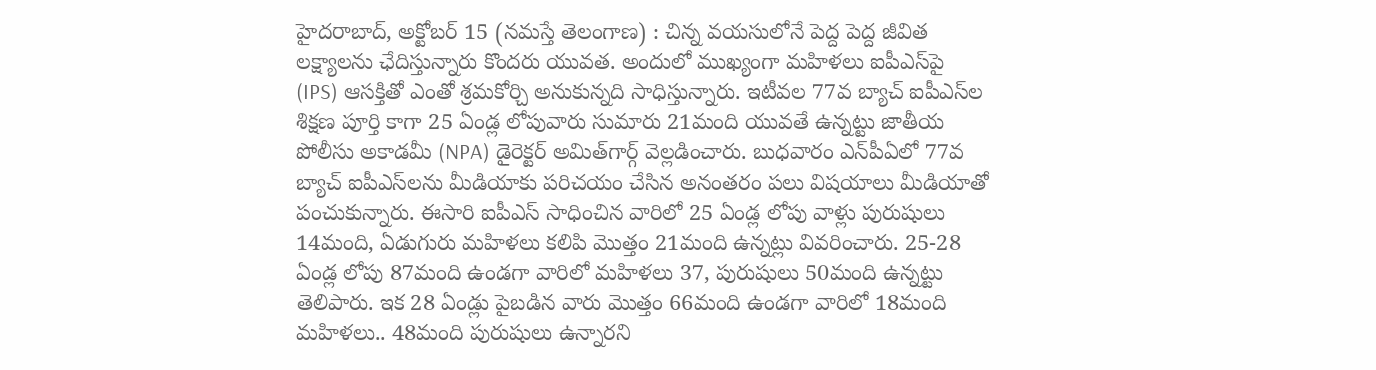హైదరాబాద్‌, అక్టోబర్‌ 15 (నమస్తే తెలంగాణ) : చిన్న వయసులోనే పెద్ద పెద్ద జీవిత లక్ష్యాలను ఛేదిస్తున్నారు కొందరు యువత. అందులో ముఖ్యంగా మహిళలు ఐపీఎస్‌పై (IPS) ఆసక్తితో ఎంతో శ్రమకోర్చి అనుకున్నది సాధిస్తున్నారు. ఇటీవల 77వ బ్యాచ్‌ ఐపీఎస్‌ల శిక్షణ పూర్తి కాగా 25 ఏండ్ల లోపువారు సుమారు 21మంది యువతే ఉన్నట్టు జాతీయ పోలీసు అకాడమీ (NPA) డైరెక్టర్‌ అమిత్‌గార్గ్‌ వెల్లడించారు. బుధవారం ఎన్‌పీఏలో 77వ బ్యాచ్‌ ఐపీఎస్‌లను మీడియాకు పరిచయం చేసిన అనంతరం పలు విషయాలు మీడియాతో పంచుకున్నారు. ఈసారి ఐపీఎస్‌ సాధించిన వారిలో 25 ఏండ్ల లోపు వాళ్లు పురుషులు 14మంది, ఏడుగురు మహిళలు కలిపి మొత్తం 21మంది ఉన్నట్లు వివరించారు. 25-28 ఏండ్ల లోపు 87మంది ఉండగా వారిలో మహిళలు 37, పురుషులు 50మంది ఉన్నట్టు తెలిపారు. ఇక 28 ఏండ్లు పైబడిన వారు మొత్తం 66మంది ఉండగా వారిలో 18మంది మహిళలు.. 48మంది పురుషులు ఉన్నారని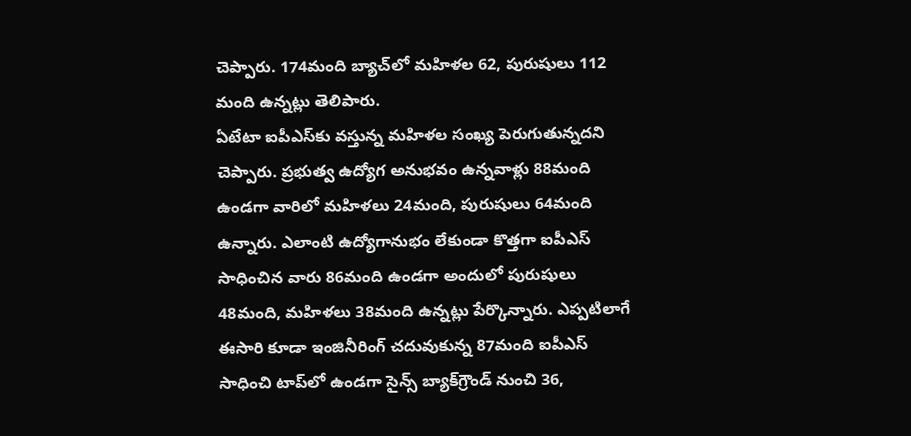చెప్పారు. 174మంది బ్యాచ్‌లో మహిళల 62, పురుషులు 112 మంది ఉన్నట్లు తెలిపారు.
ఏటేటా ఐపీఎస్‌కు వస్తున్న మహిళల సంఖ్య పెరుగుతున్నదని చెప్పారు. ప్రభుత్వ ఉద్యోగ అనుభవం ఉన్నవాళ్లు 88మంది ఉండగా వారిలో మహిళలు 24మంది, పురుషులు 64మంది ఉన్నారు. ఎలాంటి ఉద్యోగానుభం లేకుండా కొత్తగా ఐపీఎస్‌ సాధించిన వారు 86మంది ఉండగా అందులో పురుషులు 48మంది, మహిళలు 38మంది ఉన్నట్లు పేర్కొన్నారు. ఎప్పటిలాగే ఈసారి కూడా ఇంజినీరింగ్‌ చదువుకున్న 87మంది ఐపీఎస్‌ సాధించి టాప్‌లో ఉండగా సైన్స్‌ బ్యాక్‌గ్రౌండ్‌ నుంచి 36,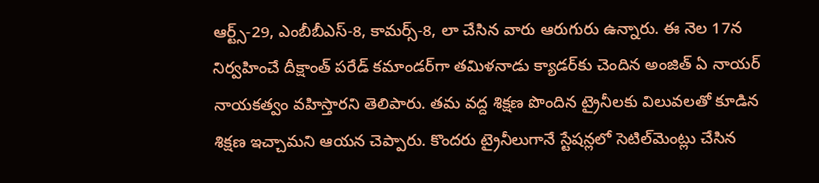ఆర్ట్స్‌-29, ఎంబీబీఎస్‌-8, కామర్స్‌-8, లా చేసిన వారు ఆరుగురు ఉన్నారు. ఈ నెల 17న నిర్వహించే దీక్షాంత్‌ పరేడ్‌ కమాండర్‌గా తమిళనాడు క్యాడర్‌కు చెందిన అంజిత్‌ ఏ నాయర్‌ నాయకత్వం వహిస్తారని తెలిపారు. తమ వద్ద శిక్షణ పొందిన ట్రైనీలకు విలువలతో కూడిన శిక్షణ ఇచ్చామని ఆయన చెప్పారు. కొందరు ట్రైనీలుగానే స్టేషన్లలో సెటిల్‌మెంట్లు చేసిన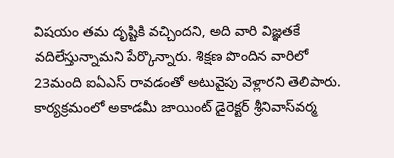విషయం తమ దృష్టికి వచ్చిందని, అది వారి విజ్ఞతకే వదిలేస్తున్నామని పేర్కొన్నారు. శిక్షణ పొందిన వారిలో 23మంది ఐఏఎస్‌ రావడంతో అటువైపు వెళ్లారని తెలిపారు. కార్యక్రమంలో అకాడమీ జాయింట్‌ డైరెక్టర్‌ శ్రీనివాస్‌వర్మ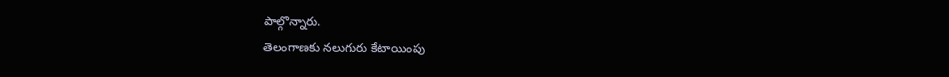పాల్గొన్నారు.
తెలంగాణకు నలుగురు కేటాయింపు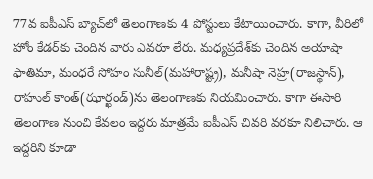77వ ఐపీఎస్‌ బ్యాచ్‌లో తెలంగాణకు 4 పోస్టులు కేటాయించారు. కాగా, వీరిలో హోం కేడర్‌కు చెందిన వారు ఎవరూ లేరు. మధ్యప్రదేశ్‌కు చెందిన అయాషా ఫాతిమా, మంధరే సోహం సునీల్‌(మహారాష్ట్ర), మనీషా నెహ్ర(రాజస్థాన్‌), రాహుల్‌ కాంత్‌(ఝార్ఖండ్‌)ను తెలంగాణకు నియమించారు. కాగా ఈసారి తెలంగాణ నుంచి కేవలం ఇద్దరు మాత్రమే ఐపీఎస్‌ చివరి వరకూ నిలిచారు. ఆ ఇద్దరిని కూడా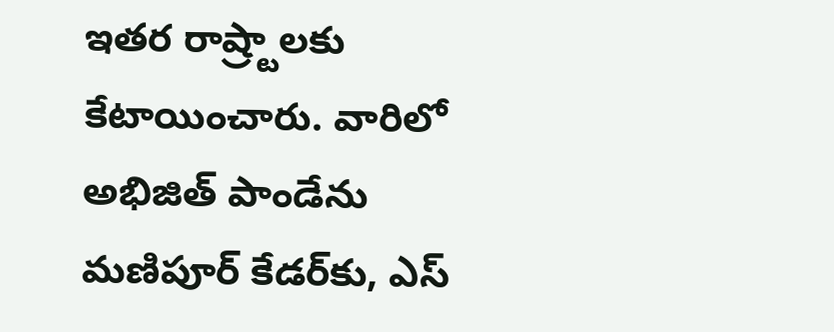ఇతర రాష్ర్టాలకు కేటాయించారు. వారిలో అభిజిత్‌ పాండేను మణిపూర్‌ కేడర్‌కు, ఎస్‌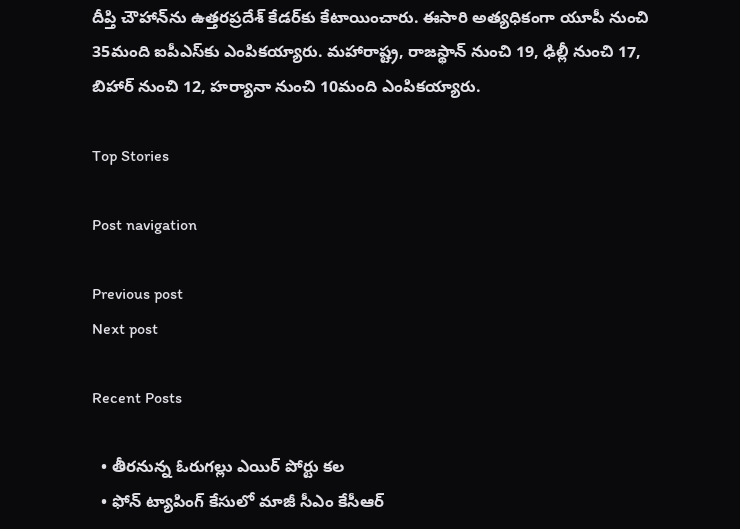దీప్తి చౌహాన్‌ను ఉత్తరప్రదేశ్‌ కేడర్‌కు కేటాయించారు. ఈసారి అత్యధికంగా యూపీ నుంచి 35మంది ఐపీఎస్‌కు ఎంపికయ్యారు. మహారాష్ట్ర, రాజస్థాన్‌ నుంచి 19, ఢిల్లీ నుంచి 17, బిహార్‌ నుంచి 12, హర్యానా నుంచి 10మంది ఎంపికయ్యారు.

Top Stories

Post navigation

Previous post
Next post

Recent Posts

  • తీర‌నున్న ఓరుగల్లు ఎయిర్ పోర్టు క‌ల
  • ఫోన్ ట్యాపింగ్ కేసులో మాజీ సీఎం కేసీఆర్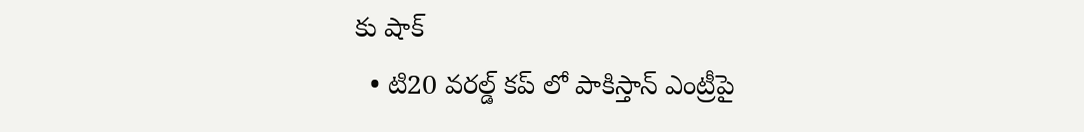కు షాక్
  • టి20 వ‌ర‌ల్డ్ క‌ప్ లో పాకిస్తాన్ ఎంట్రీపై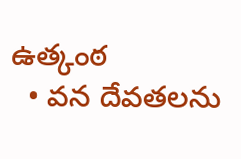ఉత్కంఠ‌
  • వ‌న దేవ‌త‌ల‌ను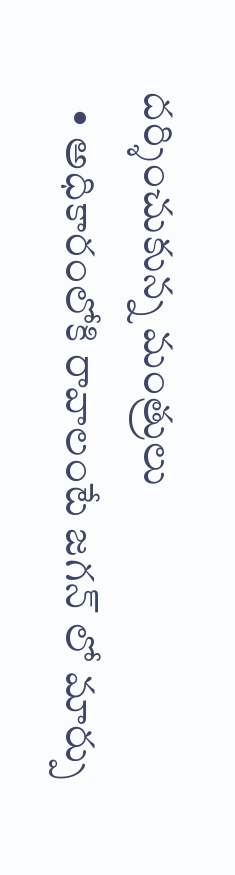ద‌ర్శించుకున్న మంత్రులు
  • అధికారంలోకి రావాలంటే జ‌గ‌న్ లో మార్పు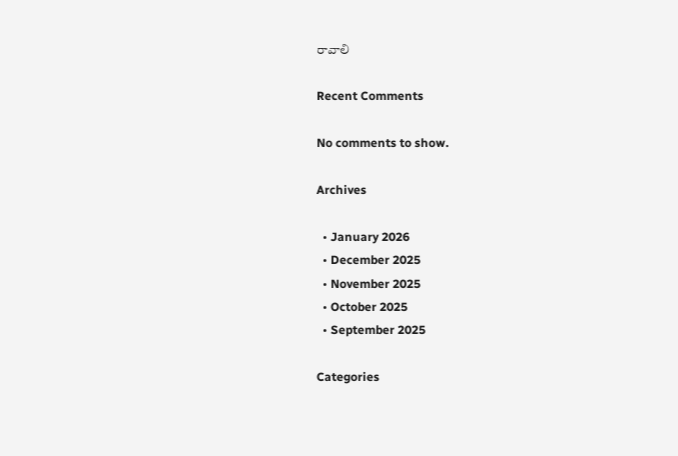రావాలి

Recent Comments

No comments to show.

Archives

  • January 2026
  • December 2025
  • November 2025
  • October 2025
  • September 2025

Categories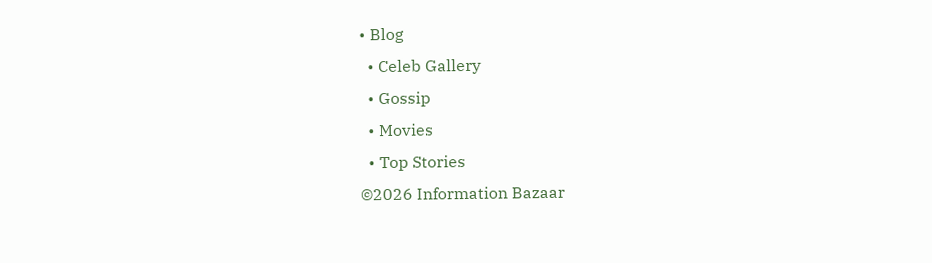• Blog
  • Celeb Gallery
  • Gossip
  • Movies
  • Top Stories
©2026 Information Bazaar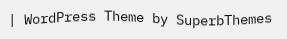| WordPress Theme by SuperbThemes